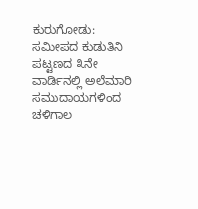ಕುರುಗೋಡು:
ಸಮೀಪದ ಕುಡುತಿನಿ ಪಟ್ಟಣದ ೩ನೇ ವಾರ್ಡಿನಲ್ಲಿ ಅಲೆಮಾರಿ ಸಮುದಾಯಗಳಿಂದ ಚಳಿಗಾಲ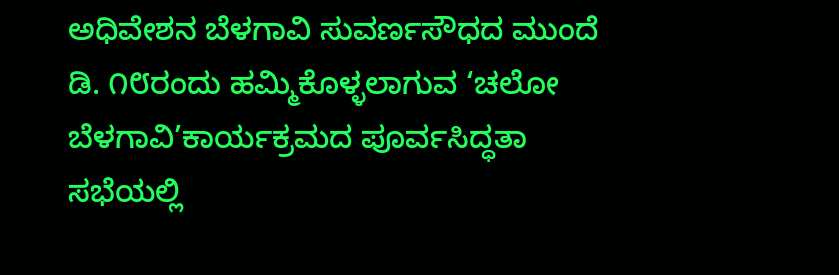ಅಧಿವೇಶನ ಬೆಳಗಾವಿ ಸುವರ್ಣಸೌಧದ ಮುಂದೆ ಡಿ. ೧೮ರಂದು ಹಮ್ಮಿಕೊಳ್ಳಲಾಗುವ ‘ಚಲೋ ಬೆಳಗಾವಿ’ಕಾರ್ಯಕ್ರಮದ ಪೂರ್ವಸಿದ್ಧತಾ ಸಭೆಯಲ್ಲಿ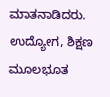ಮಾತನಾಡಿದರು.
ಉದ್ಯೋಗ, ಶಿಕ್ಷಣ ಮೂಲಭೂತ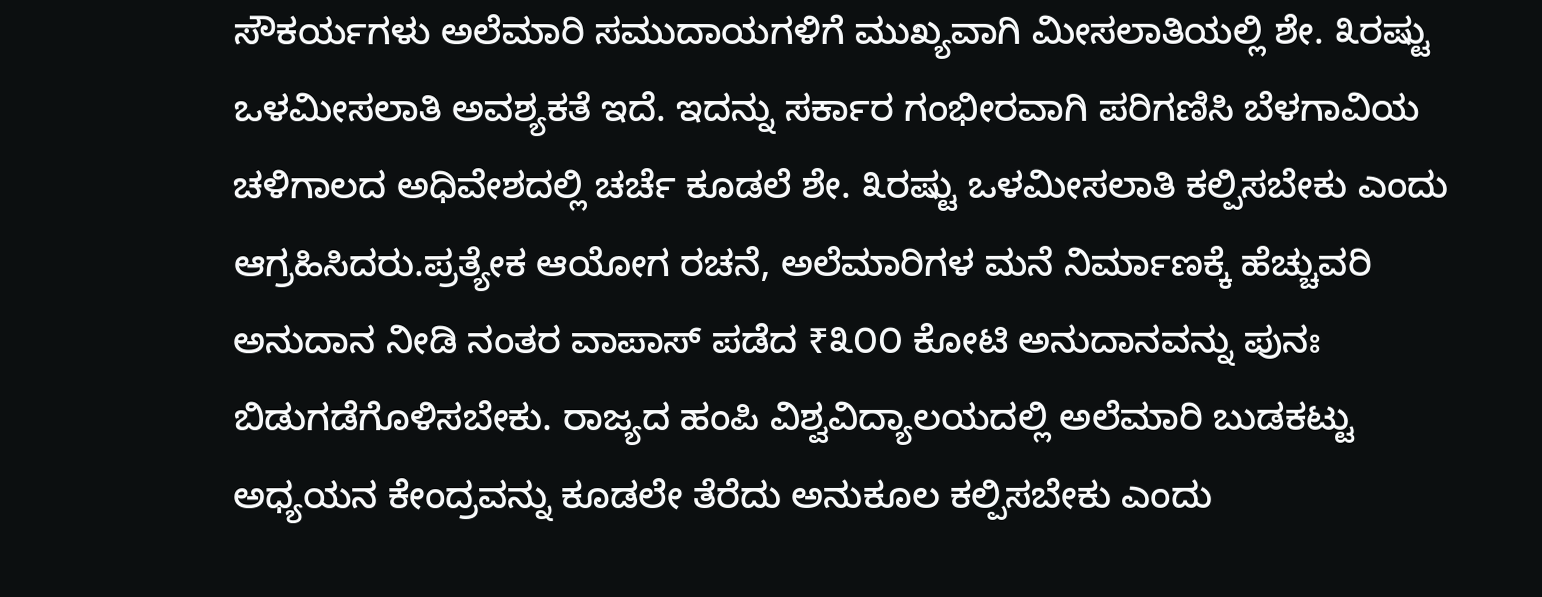ಸೌಕರ್ಯಗಳು ಅಲೆಮಾರಿ ಸಮುದಾಯಗಳಿಗೆ ಮುಖ್ಯವಾಗಿ ಮೀಸಲಾತಿಯಲ್ಲಿ ಶೇ. ೩ರಷ್ಟು ಒಳಮೀಸಲಾತಿ ಅವಶ್ಯಕತೆ ಇದೆ. ಇದನ್ನು ಸರ್ಕಾರ ಗಂಭೀರವಾಗಿ ಪರಿಗಣಿಸಿ ಬೆಳಗಾವಿಯ ಚಳಿಗಾಲದ ಅಧಿವೇಶದಲ್ಲಿ ಚರ್ಚೆ ಕೂಡಲೆ ಶೇ. ೩ರಷ್ಟು ಒಳಮೀಸಲಾತಿ ಕಲ್ಪಿಸಬೇಕು ಎಂದು ಆಗ್ರಹಿಸಿದರು.ಪ್ರತ್ಯೇಕ ಆಯೋಗ ರಚನೆ, ಅಲೆಮಾರಿಗಳ ಮನೆ ನಿರ್ಮಾಣಕ್ಕೆ ಹೆಚ್ಚುವರಿ ಅನುದಾನ ನೀಡಿ ನಂತರ ವಾಪಾಸ್ ಪಡೆದ ₹೩೦೦ ಕೋಟಿ ಅನುದಾನವನ್ನು ಪುನಃ ಬಿಡುಗಡೆಗೊಳಿಸಬೇಕು. ರಾಜ್ಯದ ಹಂಪಿ ವಿಶ್ವವಿದ್ಯಾಲಯದಲ್ಲಿ ಅಲೆಮಾರಿ ಬುಡಕಟ್ಟು ಅಧ್ಯಯನ ಕೇಂದ್ರವನ್ನು ಕೂಡಲೇ ತೆರೆದು ಅನುಕೂಲ ಕಲ್ಪಿಸಬೇಕು ಎಂದು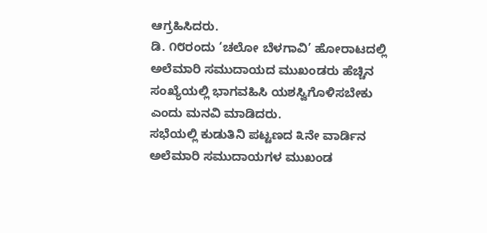ಆಗ್ರಹಿಸಿದರು.
ಡಿ. ೧೮ರಂದು ‘ಚಲೋ ಬೆಳಗಾವಿ’ ಹೋರಾಟದಲ್ಲಿ ಅಲೆಮಾರಿ ಸಮುದಾಯದ ಮುಖಂಡರು ಹೆಚ್ಚಿನ ಸಂಖ್ಯೆಯಲ್ಲಿ ಭಾಗವಹಿಸಿ ಯಶಸ್ವಿಗೊಳಿಸಬೇಕು ಎಂದು ಮನವಿ ಮಾಡಿದರು.
ಸಭೆಯಲ್ಲಿ ಕುಡುತಿನಿ ಪಟ್ಟಣದ ೩ನೇ ವಾರ್ಡಿನ ಅಲೆಮಾರಿ ಸಮುದಾಯಗಳ ಮುಖಂಡ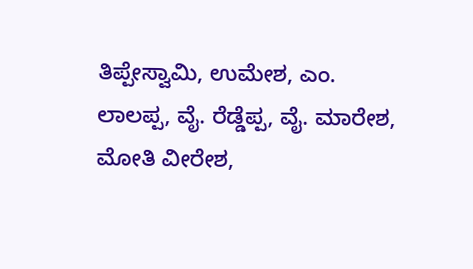ತಿಪ್ಪೇಸ್ವಾಮಿ, ಉಮೇಶ, ಎಂ. ಲಾಲಪ್ಪ, ವೈ. ರೆಡ್ಡೆಪ್ಪ, ವೈ. ಮಾರೇಶ, ಮೋತಿ ವೀರೇಶ,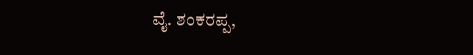ವೈ. ಶಂಕರಪ್ಪ,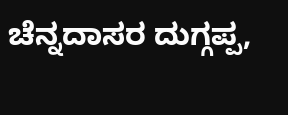ಚೆನ್ನದಾಸರ ದುಗ್ಗಪ್ಪ,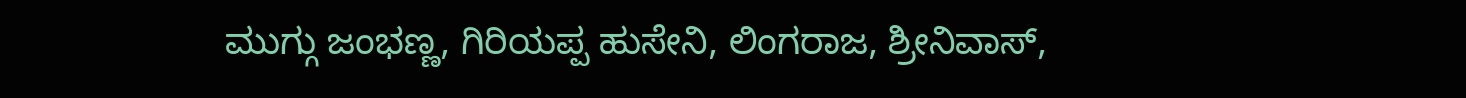ಮುಗ್ಗು ಜಂಭಣ್ಣ, ಗಿರಿಯಪ್ಪ ಹುಸೇನಿ, ಲಿಂಗರಾಜ, ಶ್ರೀನಿವಾಸ್,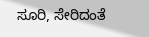ಸೂರಿ, ಸೇರಿದಂತೆ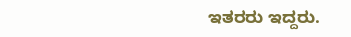ಇತರರು ಇದ್ದರು.